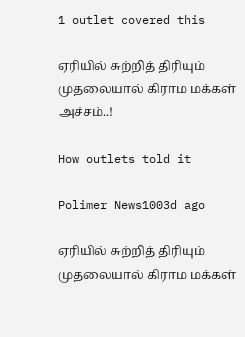1 outlet covered this

ஏரியில் சுற்றித் திரியும் முதலையால் கிராம மக்கள் அச்சம்..!

How outlets told it

Polimer News1003d ago

ஏரியில் சுற்றித் திரியும் முதலையால் கிராம மக்கள்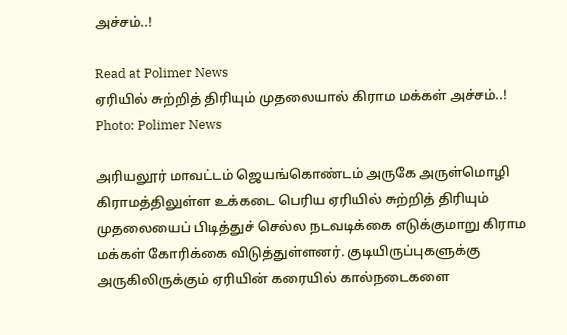அச்சம்..!

Read at Polimer News
ஏரியில் சுற்றித் திரியும் முதலையால் கிராம மக்கள் அச்சம்..!
Photo: Polimer News

அரியலூர் மாவட்டம் ஜெயங்கொண்டம் அருகே அருள்மொழி கிராமத்திலுள்ள உக்கடை பெரிய ஏரியில் சுற்றித் திரியும் முதலையைப் பிடித்துச் செல்ல நடவடிக்கை எடுக்குமாறு கிராம மக்கள் கோரிக்கை விடுத்துள்ளனர். குடியிருப்புகளுக்கு அருகிலிருக்கும் ஏரியின் கரையில் கால்நடைகளை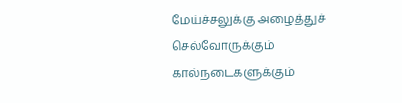மேய்ச்சலுக்கு அழைத்துச் செல்வோருக்கும் கால்நடைகளுக்கும்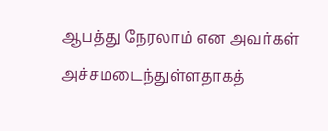ஆபத்து நேரலாம் என அவர்கள் அச்சமடைந்துள்ளதாகத்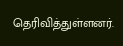தெரிவித்துள்ளனர்.